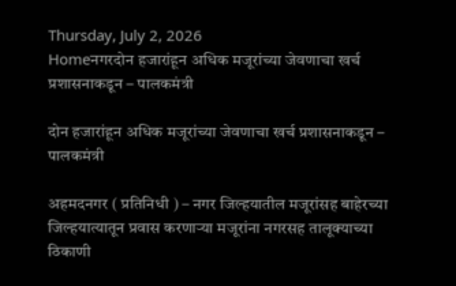Thursday, July 2, 2026
Homeनगरदोन हजारांहून अधिक मजूरांच्या जेवणाचा खर्च प्रशासनाकडून – पालकमंत्री

दोन हजारांहून अधिक मजूरांच्या जेवणाचा खर्च प्रशासनाकडून – पालकमंत्री

अहमदनगर ( प्रतिनिधी ) – नगर जिल्हयातील मजूरांसह बाहेरच्या जिल्हयात्यातून प्रवास करणाऱ्या मजूरांना नगरसह तालूक्याच्या ठिकाणी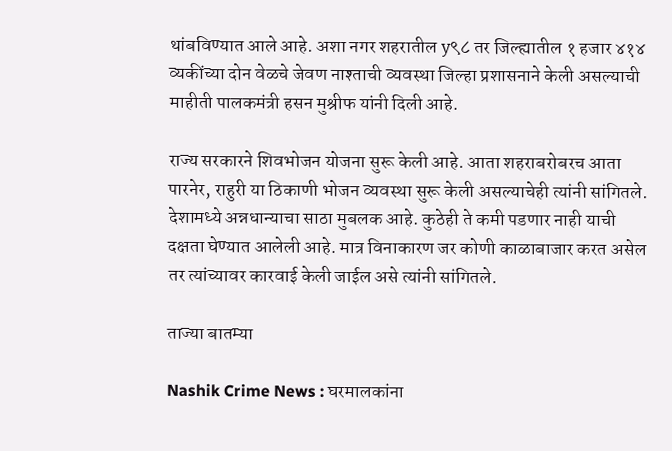थांबविण्यात आले आहे. अशा नगर शहरातील y९८ तर जिल्ह्यातील १ हजार ४१४ व्यकींच्या दोन वेळचे जेवण नाश्ताची व्यवस्था जिल्हा प्रशासनाने केली असल्याची माहीती पालकमंत्री हसन मुश्रीफ यांनी दिली आहे.

राज्य सरकारने शिवभोजन योजना सुरू केली आहे. आता शहराबरोबरच आता पारनेर, राहुरी या ठिकाणी भोजन व्यवस्था सुरू केली असल्याचेही त्यांनी सांगितले. देशामध्ये अन्नधान्याचा साठा मुबलक आहे. कुठेही ते कमी पडणार नाही याची दक्षता घेण्यात आलेली आहे. मात्र विनाकारण जर कोणी काळाबाजार करत असेल तर त्यांच्यावर कारवाई केली जाईल असे त्यांनी सांगितले.

ताज्या बातम्या

Nashik Crime News : घरमालकांना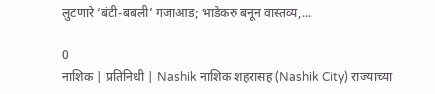लुटणारे ‘बंटी-बबली’ गजाआड; भाडेकरु बनून वास्तव्य,...

0
नाशिक | प्रतिनिधी | Nashik नाशिक शहरासह (Nashik City) राज्याच्या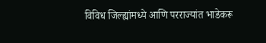विविध जिल्ह्यांमध्ये आणि परराज्यांत भाडेकरू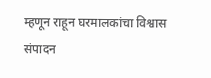म्हणून राहून घरमालकांचा विश्वास संपादन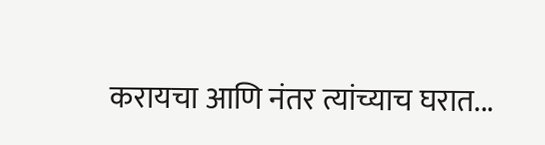करायचा आणि नंतर त्यांच्याच घरात...